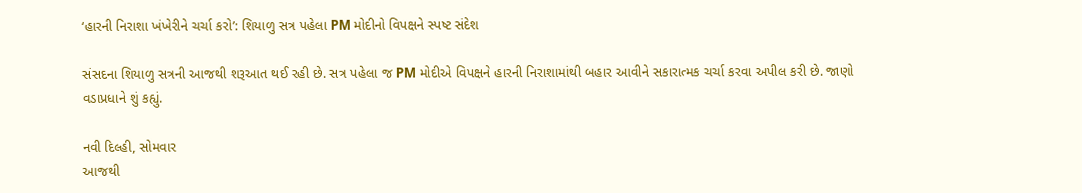‘હારની નિરાશા ખંખેરીને ચર્ચા કરો’: શિયાળુ સત્ર પહેલા PM મોદીનો વિપક્ષને સ્પષ્ટ સંદેશ

સંસદના શિયાળુ સત્રની આજથી શરૂઆત થઈ રહી છે. સત્ર પહેલા જ PM મોદીએ વિપક્ષને હારની નિરાશામાંથી બહાર આવીને સકારાત્મક ચર્ચા કરવા અપીલ કરી છે. જાણો વડાપ્રધાને શું કહ્યું.

નવી દિલ્હી, સોમવાર
આજથી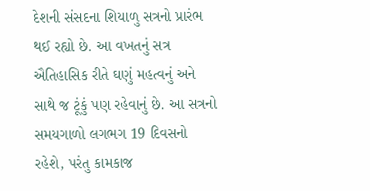દેશની સંસદના શિયાળુ સત્રનો પ્રારંભ થઈ રહ્યો છે. આ વખતનું સત્ર ઐતિહાસિક રીતે ઘણું મહત્વનું અને સાથે જ ટૂંકું પણ રહેવાનું છે. આ સત્રનો સમયગાળો લગભગ 19 દિવસનો રહેશે, પરંતુ કામકાજ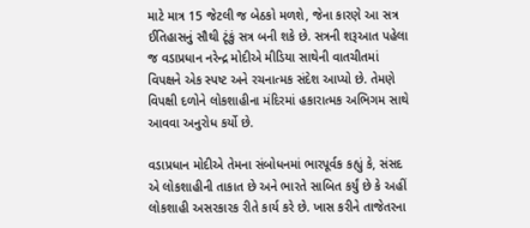માટે માત્ર 15 જેટલી જ બેઠકો મળશે, જેના કારણે આ સત્ર ઈતિહાસનું સૌથી ટૂંકું સત્ર બની શકે છે. સત્રની શરૂઆત પહેલા જ વડાપ્રધાન નરેન્દ્ર મોદીએ મીડિયા સાથેની વાતચીતમાં વિપક્ષને એક સ્પષ્ટ અને રચનાત્મક સંદેશ આપ્યો છે. તેમણે વિપક્ષી દળોને લોકશાહીના મંદિરમાં હકારાત્મક અભિગમ સાથે આવવા અનુરોધ કર્યો છે.

વડાપ્રધાન મોદીએ તેમના સંબોધનમાં ભારપૂર્વક કહ્યું કે, સંસદ એ લોકશાહીની તાકાત છે અને ભારતે સાબિત કર્યું છે કે અહીં લોકશાહી અસરકારક રીતે કાર્ય કરે છે. ખાસ કરીને તાજેતરના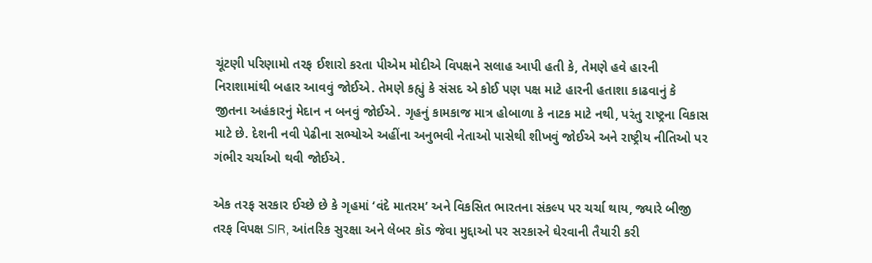ચૂંટણી પરિણામો તરફ ઈશારો કરતા પીએમ મોદીએ વિપક્ષને સલાહ આપી હતી કે, તેમણે હવે હારની નિરાશામાંથી બહાર આવવું જોઈએ. તેમણે કહ્યું કે સંસદ એ કોઈ પણ પક્ષ માટે હારની હતાશા કાઢવાનું કે જીતના અહંકારનું મેદાન ન બનવું જોઈએ. ગૃહનું કામકાજ માત્ર હોબાળા કે નાટક માટે નથી, પરંતુ રાષ્ટ્રના વિકાસ માટે છે. દેશની નવી પેઢીના સભ્યોએ અહીંના અનુભવી નેતાઓ પાસેથી શીખવું જોઈએ અને રાષ્ટ્રીય નીતિઓ પર ગંભીર ચર્ચાઓ થવી જોઈએ.

એક તરફ સરકાર ઈચ્છે છે કે ગૃહમાં ‘વંદે માતરમ’ અને વિકસિત ભારતના સંકલ્પ પર ચર્ચા થાય, જ્યારે બીજી તરફ વિપક્ષ SIR, આંતરિક સુરક્ષા અને લેબર કૉડ જેવા મુદ્દાઓ પર સરકારને ઘેરવાની તૈયારી કરી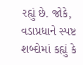રહ્યું છે. જોકે, વડાપ્રધાને સ્પષ્ટ શબ્દોમાં કહ્યું કે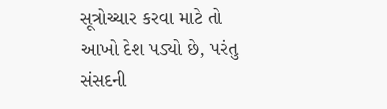સૂત્રોચ્ચાર કરવા માટે તો આખો દેશ પડ્યો છે, પરંતુ સંસદની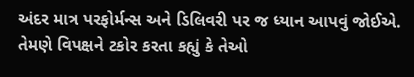અંદર માત્ર પરફોર્મન્સ અને ડિલિવરી પર જ ધ્યાન આપવું જોઈએ. તેમણે વિપક્ષને ટકોર કરતા કહ્યું કે તેઓ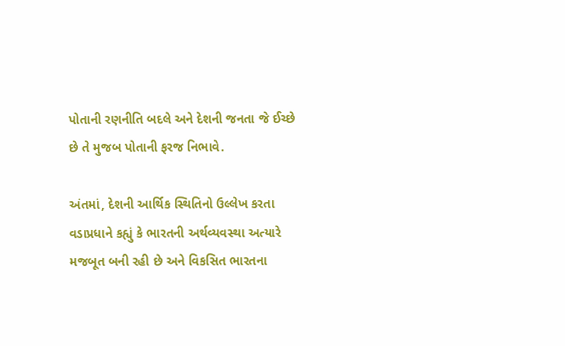પોતાની રણનીતિ બદલે અને દેશની જનતા જે ઈચ્છે છે તે મુજબ પોતાની ફરજ નિભાવે.

અંતમાં, દેશની આર્થિક સ્થિતિનો ઉલ્લેખ કરતા વડાપ્રધાને કહ્યું કે ભારતની અર્થવ્યવસ્થા અત્યારે મજબૂત બની રહી છે અને વિકસિત ભારતના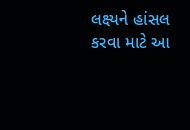લક્ષ્યને હાંસલ કરવા માટે આ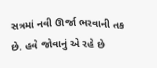સત્રમાં નવી ઊર્જા ભરવાની તક છે. હવે જોવાનું એ રહે છે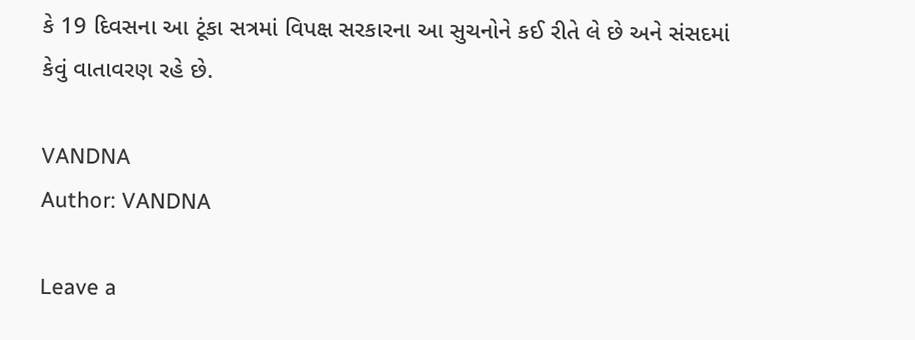કે 19 દિવસના આ ટૂંકા સત્રમાં વિપક્ષ સરકારના આ સુચનોને કઈ રીતે લે છે અને સંસદમાં કેવું વાતાવરણ રહે છે.

VANDNA
Author: VANDNA

Leave a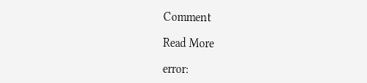Comment

Read More

error: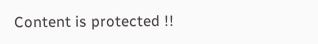Content is protected !!